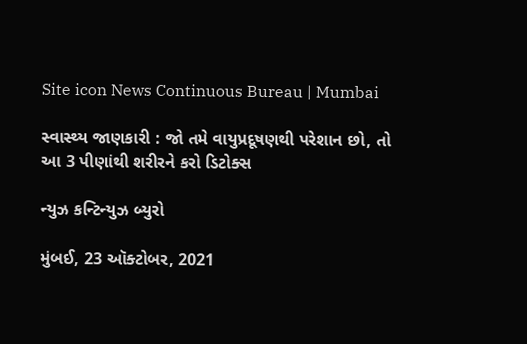Site icon News Continuous Bureau | Mumbai

સ્વાસ્થ્ય જાણકારી : જો તમે વાયુપ્રદૂષણથી પરેશાન છો, તો આ 3 પીણાંથી શરીરને કરો ડિટોક્સ

ન્યુઝ કન્ટિન્યુઝ બ્યુરો

મુંબઈ, 23 ઑક્ટોબર, 2021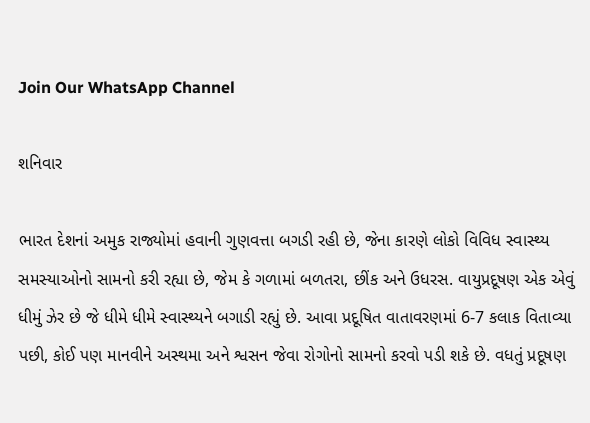Join Our WhatsApp Channel

શનિવાર

ભારત દેશનાં અમુક રાજ્યોમાં હવાની ગુણવત્તા બગડી રહી છે, જેના કારણે લોકો વિવિધ સ્વાસ્થ્ય સમસ્યાઓનો સામનો કરી રહ્યા છે, જેમ કે ગળામાં બળતરા, છીંક અને ઉધરસ. વાયુપ્રદૂષણ એક એવું ધીમું ઝેર છે જે ધીમે ધીમે સ્વાસ્થ્યને બગાડી રહ્યું છે. આવા પ્રદૂષિત વાતાવરણમાં 6-7 કલાક વિતાવ્યા પછી, કોઈ પણ માનવીને અસ્થમા અને શ્વસન જેવા રોગોનો સામનો કરવો પડી શકે છે. વધતું પ્રદૂષણ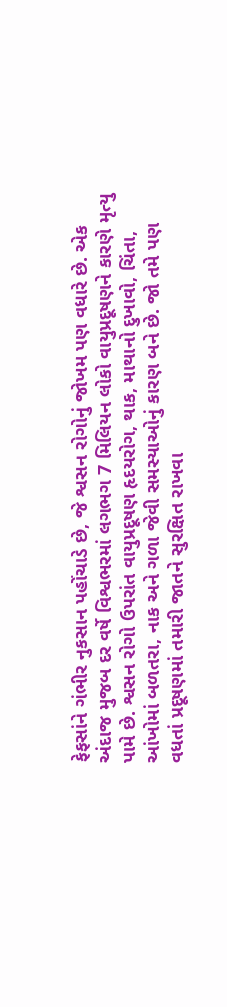ફેફસાંને ગંભીર નુકસાન પહોંચાડે છે, જે શ્વસન રોગોનું જોખમ પણ વધારે છે. એક અંદાજ મુજબ દર વર્ષે વિશ્વભરમાં લગભગ 7 મિલિયન લોકો વાયુપ્રદૂષણને કારણે મૃત્યુ પામે છે. શ્વસન રોગો ઉપરાંત વાયુપ્રદૂષણ હૃદયરોગ, થાક, માથાનો દુખાવો, ચિંતા, આંખોમાં બળતરા, નાક અને ગળા જેવી સમસ્યાઓનું કારણ બને છે. જો તમે પણ વધતાં પ્રદૂષણમાં તમારી જાતને સુરક્ષિત રાખવા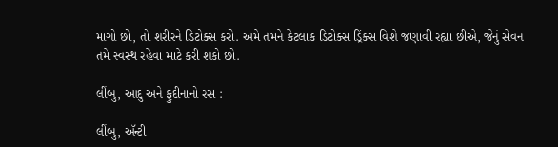માગો છો, તો શરીરને ડિટોક્સ કરો. અમે તમને કેટલાક ડિટોક્સ ડ્રિંક્સ વિશે જણાવી રહ્યા છીએ, જેનું સેવન તમે સ્વસ્થ રહેવા માટે કરી શકો છો.

લીંબુ, આદુ અને ફુદીનાનો રસ :

લીંબુ, ઍન્ટી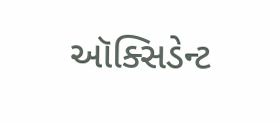ઑક્સિડેન્ટ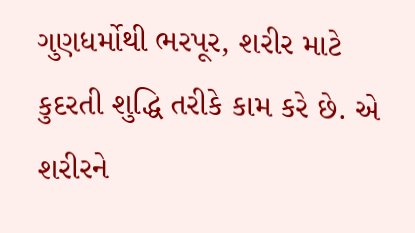ગુણધર્મોથી ભરપૂર, શરીર માટે કુદરતી શુદ્ધિ તરીકે કામ કરે છે. એ શરીરને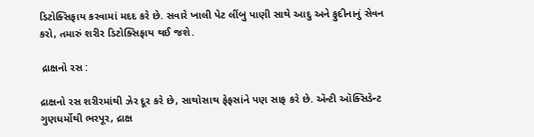ડિટોક્સિફાય કરવામાં મદદ કરે છે. સવારે ખાલી પેટ લીંબુ પાણી સાથે આદુ અને ફુદીનાનું સેવન કરો, તમારું શરીર ડિટોક્સિફાય થઈ જશે.

 દ્રાક્ષનો રસ :

દ્રાક્ષનો રસ શરીરમાંથી ઝેર દૂર કરે છે, સાથોસાથ ફેફસાંને પણ સાફ કરે છે. ઍન્ટી ઑક્સિડેન્ટ ગુણધર્મોથી ભરપૂર, દ્રાક્ષ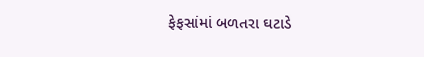ફેફસાંમાં બળતરા ઘટાડે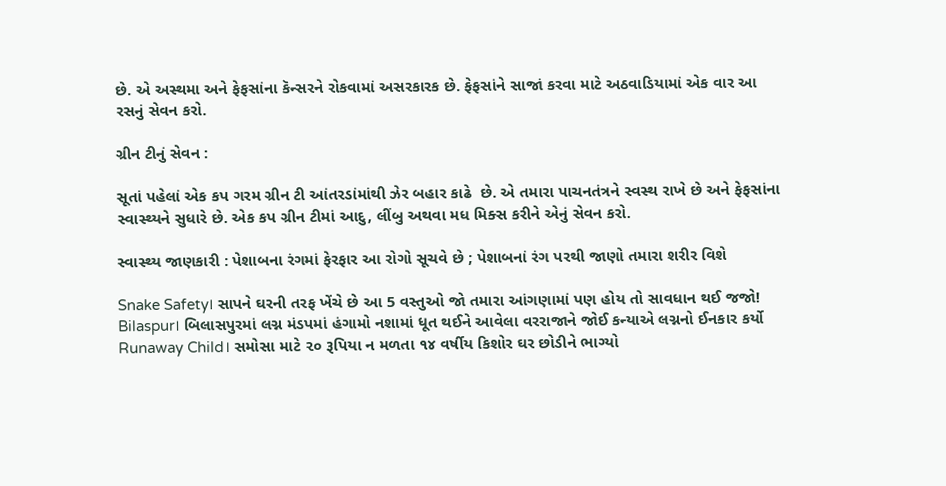છે. એ અસ્થમા અને ફેફસાંના કૅન્સરને રોકવામાં અસરકારક છે. ફેફસાંને સાજાં કરવા માટે અઠવાડિયામાં એક વાર આ રસનું સેવન કરો.

ગ્રીન ટીનું સેવન :

સૂતાં પહેલાં એક કપ ગરમ ગ્રીન ટી આંતરડાંમાંથી ઝેર બહાર કાઢે  છે. એ તમારા પાચનતંત્રને સ્વસ્થ રાખે છે અને ફેફસાંના સ્વાસ્થ્યને સુધારે છે. એક કપ ગ્રીન ટીમાં આદુ, લીંબુ અથવા મધ મિક્સ કરીને એનું સેવન કરો.

સ્વાસ્થ્ય જાણકારી : પેશાબના રંગમાં ફેરફાર આ રોગો સૂચવે છે ; પેશાબનાં રંગ પરથી જાણો તમારા શરીર વિશે

Snake Safety। સાપને ઘરની તરફ ખેંચે છે આ 5 વસ્તુઓ જો તમારા આંગણામાં પણ હોય તો સાવધાન થઈ જજો!
Bilaspur। બિલાસપુરમાં લગ્ન મંડપમાં હંગામો નશામાં ધૂત થઈને આવેલા વરરાજાને જોઈ કન્યાએ લગ્નનો ઈનકાર કર્યો
Runaway Child। સમોસા માટે ૨૦ રૂપિયા ન મળતા ૧૪ વર્ષીય કિશોર ઘર છોડીને ભાગ્યો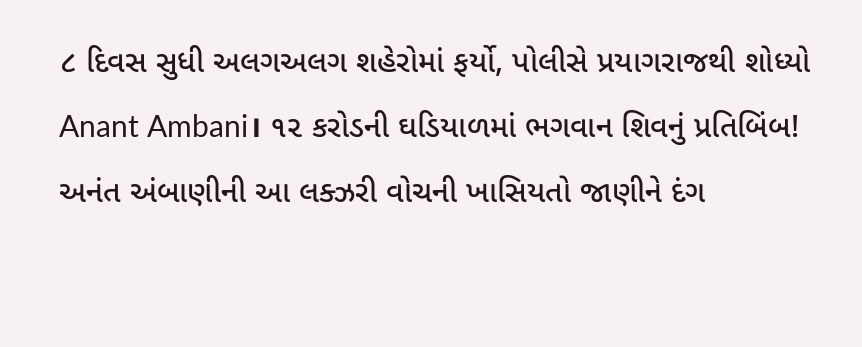૮ દિવસ સુધી અલગઅલગ શહેરોમાં ફર્યો, પોલીસે પ્રયાગરાજથી શોધ્યો
Anant Ambani। ૧૨ કરોડની ઘડિયાળમાં ભગવાન શિવનું પ્રતિબિંબ! અનંત અંબાણીની આ લક્ઝરી વોચની ખાસિયતો જાણીને દંગ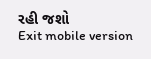રહી જશો
Exit mobile version